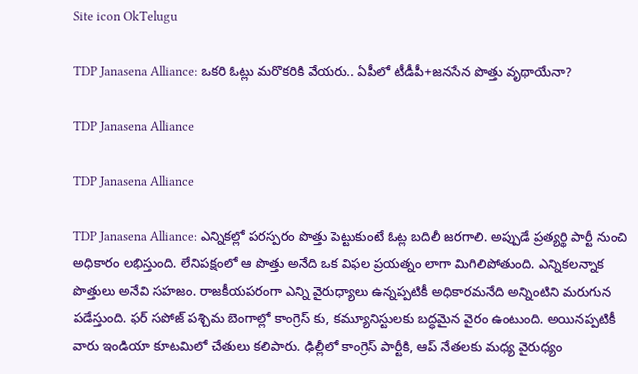Site icon OkTelugu

TDP Janasena Alliance: ఒకరి ఓట్లు మరొకరికి వేయరు.. ఏపీలో టీడీపీ+జనసేన పొత్తు వృథాయేనా?

TDP Janasena Alliance

TDP Janasena Alliance

TDP Janasena Alliance: ఎన్నికల్లో పరస్పరం పొత్తు పెట్టుకుంటే ఓట్ల బదిలీ జరగాలి. అప్పుడే ప్రత్యర్థి పార్టీ నుంచి అధికారం లభిస్తుంది. లేనిపక్షంలో ఆ పొత్తు అనేది ఒక విఫల ప్రయత్నం లాగా మిగిలిపోతుంది. ఎన్నికలన్నాక పొత్తులు అనేవి సహజం. రాజకీయపరంగా ఎన్ని వైరుధ్యాలు ఉన్నప్పటికీ అధికారమనేది అన్నింటిని మరుగున పడేస్తుంది. ఫర్ సపోజ్ పశ్చిమ బెంగాల్లో కాంగ్రెస్ కు, కమ్యూనిస్టులకు బద్ధమైన వైరం ఉంటుంది. అయినప్పటికీ వారు ఇండియా కూటమిలో చేతులు కలిపారు. ఢిల్లీలో కాంగ్రెస్ పార్టీకి, ఆప్ నేతలకు మధ్య వైరుధ్యం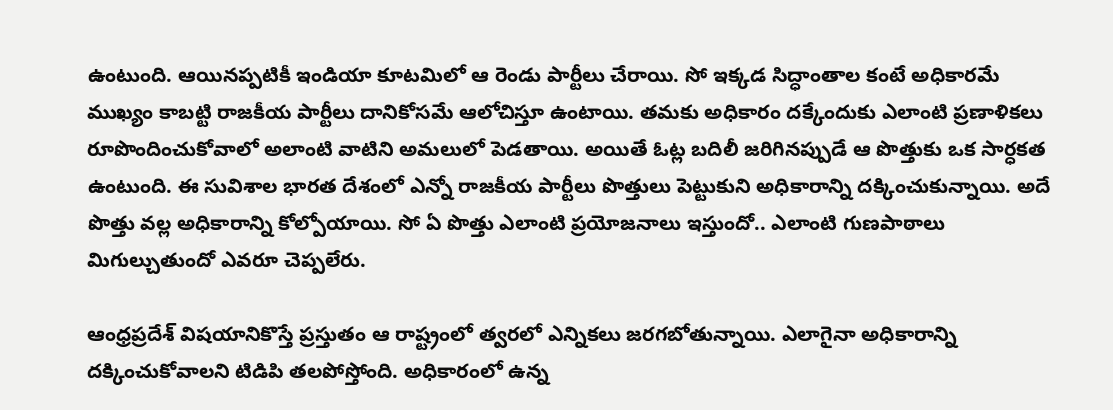ఉంటుంది. ఆయినప్పటికీ ఇండియా కూటమిలో ఆ రెండు పార్టీలు చేరాయి. సో ఇక్కడ సిద్ధాంతాల కంటే అధికారమే ముఖ్యం కాబట్టి రాజకీయ పార్టీలు దానికోసమే ఆలోచిస్తూ ఉంటాయి. తమకు అధికారం దక్కేందుకు ఎలాంటి ప్రణాళికలు రూపొందించుకోవాలో అలాంటి వాటిని అమలులో పెడతాయి. అయితే ఓట్ల బదిలీ జరిగినప్పుడే ఆ పొత్తుకు ఒక సార్ధకత ఉంటుంది. ఈ సువిశాల భారత దేశంలో ఎన్నో రాజకీయ పార్టీలు పొత్తులు పెట్టుకుని అధికారాన్ని దక్కించుకున్నాయి. అదే పొత్తు వల్ల అధికారాన్ని కోల్పోయాయి. సో ఏ పొత్తు ఎలాంటి ప్రయోజనాలు ఇస్తుందో.. ఎలాంటి గుణపాఠాలు మిగుల్చుతుందో ఎవరూ చెప్పలేరు.

ఆంధ్రప్రదేశ్ విషయానికొస్తే ప్రస్తుతం ఆ రాష్ట్రంలో త్వరలో ఎన్నికలు జరగబోతున్నాయి. ఎలాగైనా అధికారాన్ని దక్కించుకోవాలని టిడిపి తలపోస్తోంది. అధికారంలో ఉన్న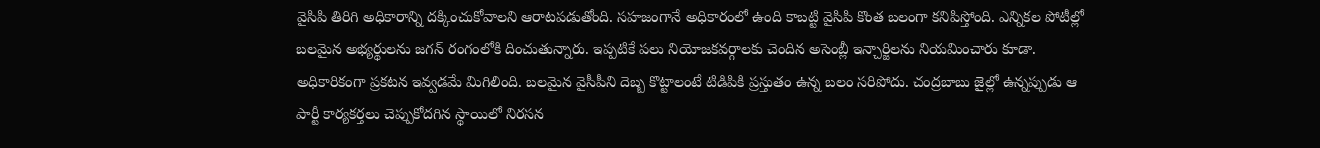వైసిపి తిరిగి అధికారాన్ని దక్కించుకోవాలని ఆరాటపడుతోంది. సహజంగానే అధికారంలో ఉంది కాబట్టి వైసిపి కొంత బలంగా కనిపిస్తోంది. ఎన్నికల పోటీల్లో బలమైన అభ్యర్థులను జగన్ రంగంలోకి దించుతున్నారు. ఇప్పటికే పలు నియోజకవర్గాలకు చెందిన అసెంబ్లీ ఇన్చార్జిలను నియమించారు కూడా. అధికారికంగా ప్రకటన ఇవ్వడమే మిగిలింది. బలమైన వైసీపీని దెబ్బ కొట్టాలంటే టిడిపికి ప్రస్తుతం ఉన్న బలం సరిపోదు. చంద్రబాబు జైల్లో ఉన్నప్పుడు ఆ పార్టీ కార్యకర్తలు చెప్పుకోదగిన స్థాయిలో నిరసన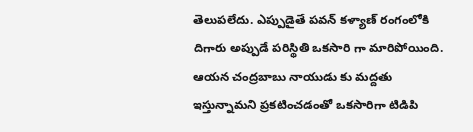తెలుపలేదు. ఎప్పుడైతే పవన్ కళ్యాణ్ రంగంలోకి దిగారు అప్పుడే పరిస్థితి ఒకసారి గా మారిపోయింది. ఆయన చంద్రబాబు నాయుడు కు మద్దతు ఇస్తున్నామని ప్రకటించడంతో ఒకసారిగా టిడిపి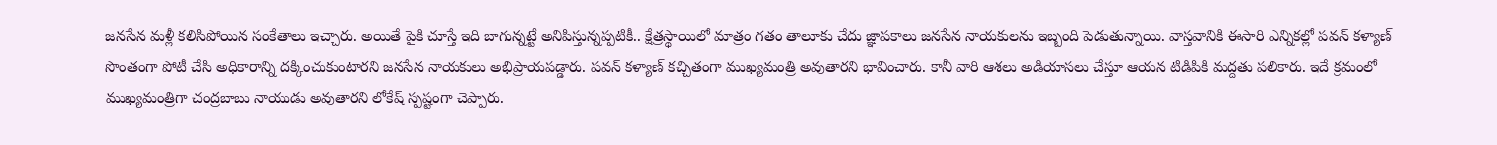జనసేన మళ్లీ కలిసిపోయిన సంకేతాలు ఇచ్చారు. అయితే పైకి చూస్తే ఇది బాగున్నట్టే అనిపిస్తున్నప్పటికీ.. క్షేత్రస్థాయిలో మాత్రం గతం తాలూకు చేదు జ్ఞాపకాలు జనసేన నాయకులను ఇబ్బంది పెడుతున్నాయి. వాస్తవానికి ఈసారి ఎన్నికల్లో పవన్ కళ్యాణ్ సొంతంగా పోటీ చేసి అధికారాన్ని దక్కించుకుంటారని జనసేన నాయకులు అభిప్రాయపడ్డారు. పవన్ కళ్యాణ్ కచ్చితంగా ముఖ్యమంత్రి అవుతారని భావించారు. కానీ వారి ఆశలు అడియాసలు చేస్తూ ఆయన టిడిపికి మద్దతు పలికారు. ఇదే క్రమంలో ముఖ్యమంత్రిగా చంద్రబాబు నాయుడు అవుతారని లోకేష్ స్పష్టంగా చెప్పారు.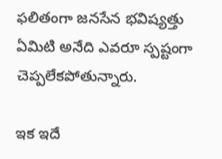ఫలితంగా జనసేన భవిష్యత్తు ఏమిటి అనేది ఎవరూ స్పష్టంగా చెప్పలేకపోతున్నారు.

ఇక ఇదే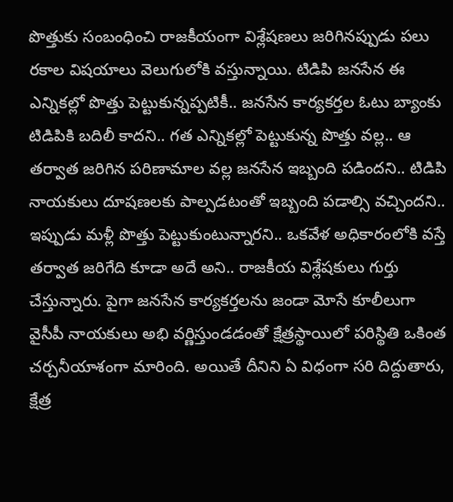పొత్తుకు సంబంధించి రాజకీయంగా విశ్లేషణలు జరిగినప్పుడు పలు రకాల విషయాలు వెలుగులోకి వస్తున్నాయి. టిడిపి జనసేన ఈ ఎన్నికల్లో పొత్తు పెట్టుకున్నప్పటికీ.. జనసేన కార్యకర్తల ఓటు బ్యాంకు టిడిపికి బదిలీ కాదని.. గత ఎన్నికల్లో పెట్టుకున్న పొత్తు వల్ల.. ఆ తర్వాత జరిగిన పరిణామాల వల్ల జనసేన ఇబ్బంది పడిందని.. టిడిపి నాయకులు దూషణలకు పాల్పడటంతో ఇబ్బంది పడాల్సి వచ్చిందని.. ఇప్పుడు మళ్లీ పొత్తు పెట్టుకుంటున్నారని.. ఒకవేళ అధికారంలోకి వస్తే తర్వాత జరిగేది కూడా అదే అని.. రాజకీయ విశ్లేషకులు గుర్తు చేస్తున్నారు. పైగా జనసేన కార్యకర్తలను జండా మోసే కూలీలుగా వైసీపీ నాయకులు అభి వర్ణిస్తుండడంతో క్షేత్రస్థాయిలో పరిస్థితి ఒకింత చర్చనీయాశంగా మారింది. అయితే దీనిని ఏ విధంగా సరి దిద్దుతారు, క్షేత్ర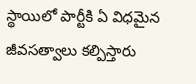స్థాయిలో పార్టీకి ఏ విధమైన జీవసత్వాలు కల్పిస్తారు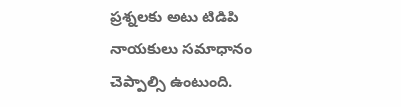ప్రశ్నలకు అటు టిడిపి నాయకులు సమాధానం చెప్పాల్సి ఉంటుంది.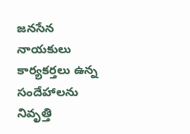జనసేన నాయకులు కార్యకర్తలు ఉన్న సందేహాలను నివృత్తి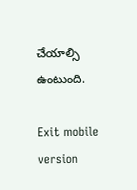చేయాల్సి ఉంటుంది.

Exit mobile version